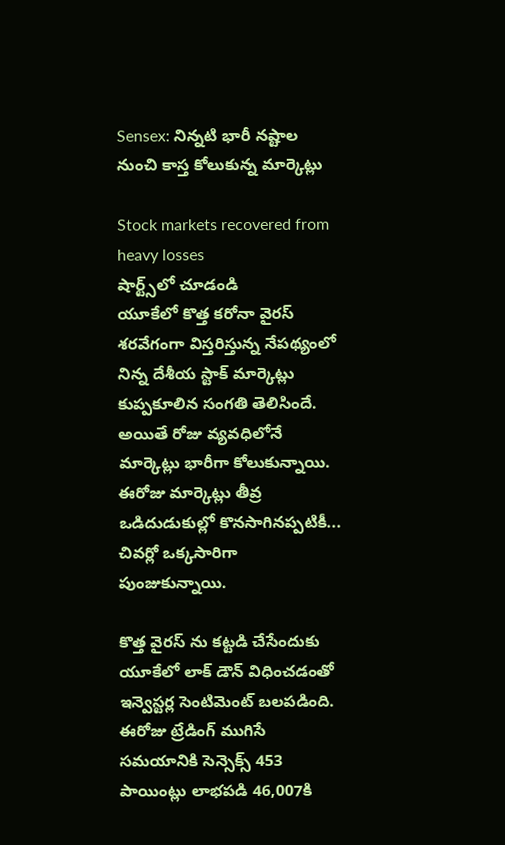Sensex: నిన్నటి భారీ నష్టాల నుంచి కాస్త కోలుకున్న మార్కెట్లు

Stock markets recovered from heavy losses
షార్ట్స్‌లో చూడండి
యూకేలో కొత్త కరోనా వైరస్ శరవేగంగా విస్తరిస్తున్న నేపథ్యంలో నిన్న దేశీయ స్టాక్ మార్కెట్లు కుప్పకూలిన సంగతి తెలిసిందే. అయితే రోజు వ్యవధిలోనే మార్కెట్లు భారీగా కోలుకున్నాయి. ఈరోజు మార్కెట్లు తీవ్ర ఒడిదుడుకుల్లో కొనసాగినప్పటికీ... చివర్లో ఒక్కసారిగా పుంజుకున్నాయి.

కొత్త వైరస్ ను కట్టడి చేసేందుకు యూకేలో లాక్ డౌన్ విధించడంతో ఇన్వెస్టర్ల సెంటిమెంట్ బలపడింది. ఈరోజు ట్రేడింగ్ ముగిసే సమయానికి సెన్సెక్స్ 453 పాయింట్లు లాభపడి 46,007కి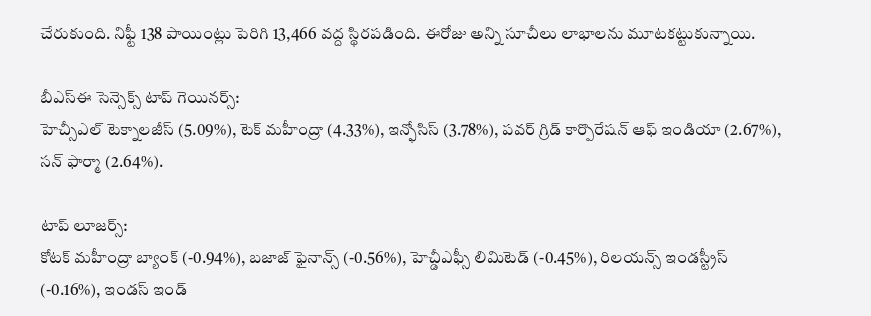చేరుకుంది. నిఫ్టీ 138 పాయింట్లు పెరిగి 13,466 వద్ద స్థిరపడింది. ఈరోజు అన్ని సూచీలు లాభాలను మూటకట్టుకున్నాయి.

బీఎస్ఈ సెన్సెక్స్ టాప్ గెయినర్స్:
హెచ్సీఎల్ టెక్నాలజీస్ (5.09%), టెక్ మహీంద్రా (4.33%), ఇన్ఫోసిస్ (3.78%), పవర్ గ్రిడ్ కార్పొరేషన్ ఆఫ్ ఇండియా (2.67%), సన్ ఫార్మా (2.64%).

టాప్ లూజర్స్:
కోటక్ మహీంద్రా బ్యాంక్ (-0.94%), బజాజ్ ఫైనాన్స్ (-0.56%), హెచ్డీఎఫ్సీ లిమిటెడ్ (-0.45%), రిలయన్స్ ఇండస్ట్రీస్ (-0.16%), ఇండస్ ఇండ్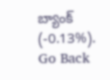బ్యాంక్ (-0.13%).
Go Back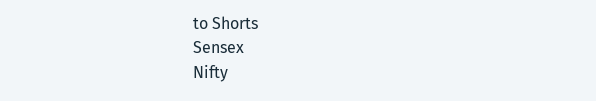to Shorts
Sensex
Nifty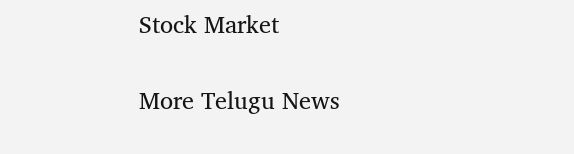Stock Market

More Telugu News